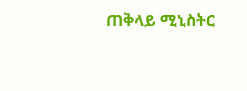ጠቅላይ ሚኒስትር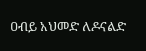ዐብይ አህመድ ለዶናልድ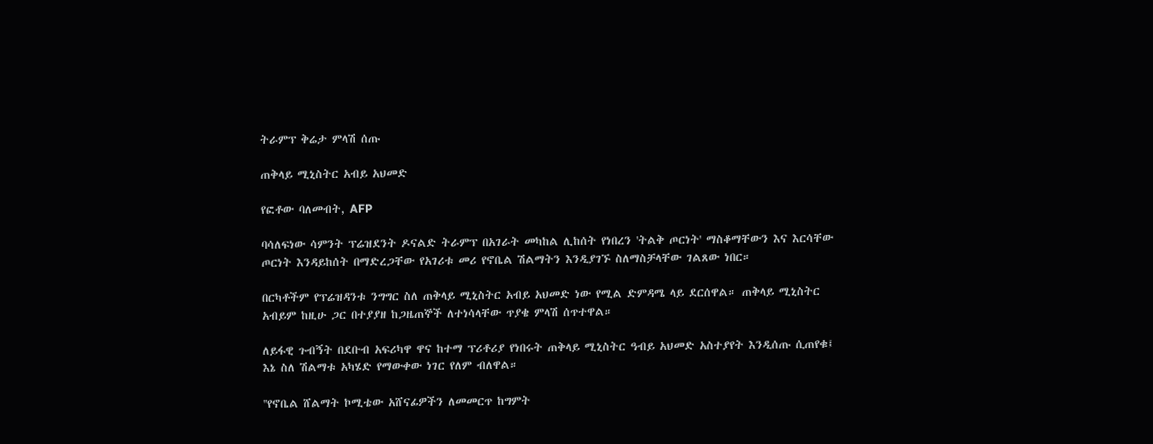ትራምፕ ቅሬታ ምላሽ ሰጡ

ጠቅላይ ሚኒስትር አብይ አህመድ

የፎቶው ባለመብት, AFP

ባሳለፍነው ሳምንት ፕሬዝደንት ዶናልድ ትራምፕ በአገራት መካከል ሊከሰት የነበረን 'ትልቅ ጦርነት' ማስቆማቸውን እና እርሳቸው ጦርነት እንዳይከሰት በማድረጋቸው የአገሪቱ መሪ የኖቤል ሽልማትን እንዲያገኙ ስለማስቻላቸው ገልጸው ነበር።

በርካቶችም የፕሬዝዳንቱ ንግግር ስለ ጠቅላይ ሚኒስትር አብይ አህመድ ነው የሚል ድምዳሜ ላይ ደርሰዋል። ጠቅላይ ሚኒስትር አብይም ከዚሁ ጋር በተያያዘ ከጋዜጠኞች ለተነሳላቸው ጥያቄ ምላሽ ሰጥተዋል።

ለይፋዊ ጉብኝት በደቡብ አፍሪካዋ ዋና ከተማ ፕሪቶሪያ የነበሩት ጠቅላይ ሚኒስትር ዓብይ አህመድ አስተያየት እንዲሰጡ ሲጠየቁ፤ እኔ ስለ ሽልማቱ አካሄድ የማውቀው ነገር የለም ብለዋል።

''የኖቤል ሸልማት ኮሚቴው አሸናፊዎችን ለመመርጥ ከግምት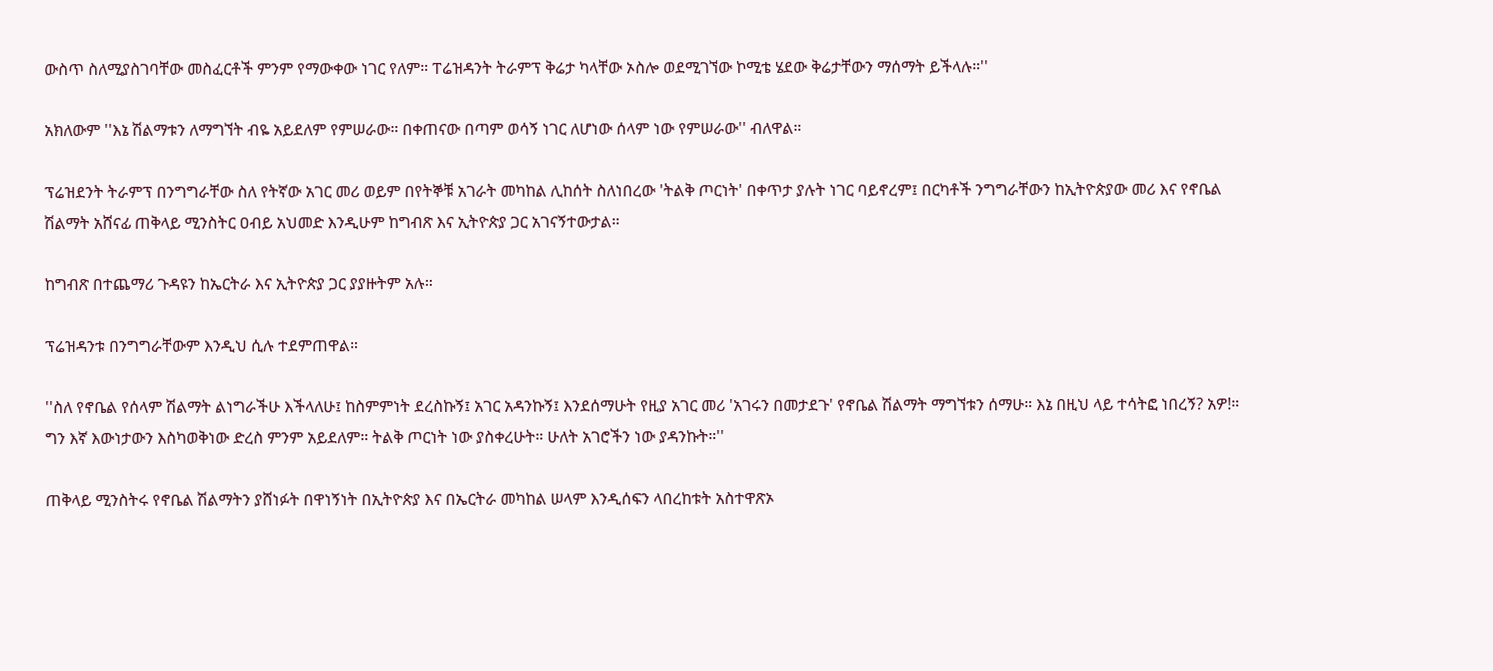ውስጥ ስለሚያስገባቸው መስፈርቶች ምንም የማውቀው ነገር የለም። ፐሬዝዳንት ትራምፕ ቅሬታ ካላቸው ኦስሎ ወደሚገኘው ኮሚቴ ሄደው ቅሬታቸውን ማሰማት ይችላሉ።''

አክለውም ''እኔ ሽልማቱን ለማግኘት ብዬ አይደለም የምሠራው። በቀጠናው በጣም ወሳኝ ነገር ለሆነው ሰላም ነው የምሠራው'' ብለዋል።

ፕሬዝደንት ትራምፕ በንግግራቸው ስለ የትኛው አገር መሪ ወይም በየትኞቹ አገራት መካከል ሊከሰት ስለነበረው 'ትልቅ ጦርነት' በቀጥታ ያሉት ነገር ባይኖረም፤ በርካቶች ንግግራቸውን ከኢትዮጵያው መሪ እና የኖቤል ሽልማት አሸናፊ ጠቅላይ ሚንስትር ዐብይ አህመድ እንዲሁም ከግብጽ እና ኢትዮጵያ ጋር አገናኝተውታል።

ከግብጽ በተጨማሪ ጉዳዩን ከኤርትራ እና ኢትዮጵያ ጋር ያያዙትም አሉ።

ፕሬዝዳንቱ በንግግራቸውም እንዲህ ሲሉ ተደምጠዋል።

''ስለ የኖቤል የሰላም ሽልማት ልነግራችሁ እችላለሁ፤ ከስምምነት ደረስኩኝ፤ አገር አዳንኩኝ፤ እንደሰማሁት የዚያ አገር መሪ 'አገሩን በመታደጉ' የኖቤል ሽልማት ማግኘቱን ሰማሁ። እኔ በዚህ ላይ ተሳትፎ ነበረኝ? አዎ!። ግን እኛ እውነታውን እስካወቅነው ድረስ ምንም አይደለም። ትልቅ ጦርነት ነው ያስቀረሁት። ሁለት አገሮችን ነው ያዳንኩት።''

ጠቅላይ ሚንስትሩ የኖቤል ሽልማትን ያሸነፉት በዋነኝነት በኢትዮጵያ እና በኤርትራ መካከል ሠላም እንዲሰፍን ላበረከቱት አስተዋጽኦ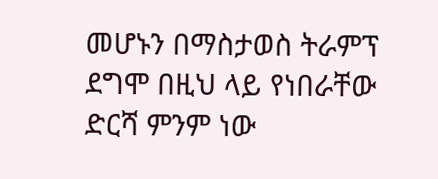መሆኑን በማስታወስ ትራምፕ ደግሞ በዚህ ላይ የነበራቸው ድርሻ ምንም ነው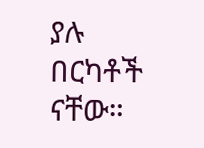ያሉ በርካቶች ናቸው።